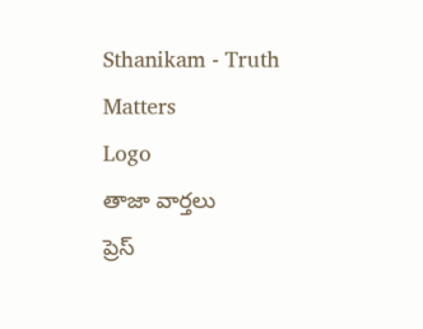Sthanikam - Truth Matters
Logo
తాజా వార్తలు
ప్రెస్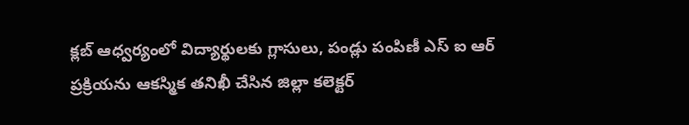క్లబ్ ఆధ్వర్యంలో విద్యార్థులకు గ్లాసులు, పండ్లు పంపిణీ ఎస్ ఐ ఆర్ ప్రక్రియను ఆకస్మిక తనిఖీ చేసిన జిల్లా కలెక్టర్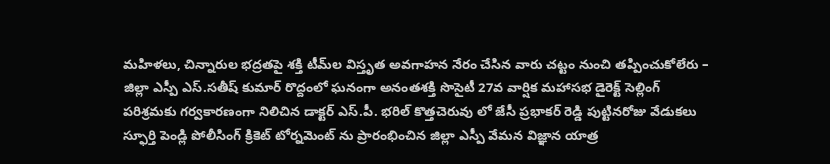మహిళలు, చిన్నారుల భద్రతపై శక్తి టీమ్‌ల విస్తృత అవగాహన నేరం చేసిన వారు చట్టం నుంచి తప్పించుకోలేరు – జిల్లా ఎస్పీ ఎస్.సతీష్ కుమార్ రొద్దంలో ఘనంగా అనంతశక్తి సొసైటీ 27వ వార్షిక మహాసభ డైరెక్ట్ సెల్లింగ్ పరిశ్రమకు గర్వకారణంగా నిలిచిన డాక్టర్ ఎస్.పీ. భరిల్ కొత్తచెరువు లో జేసీ ప్రభాకర్ రెడ్డి పుట్టినరోజు వేడుకలు స్ఫూర్తి పెండ్లి పోలీసింగ్ క్రికెట్ టోర్నమెంట్ ను ప్రారంభించిన జిల్లా ఎస్పీ వేమన విజ్ఞాన యాత్ర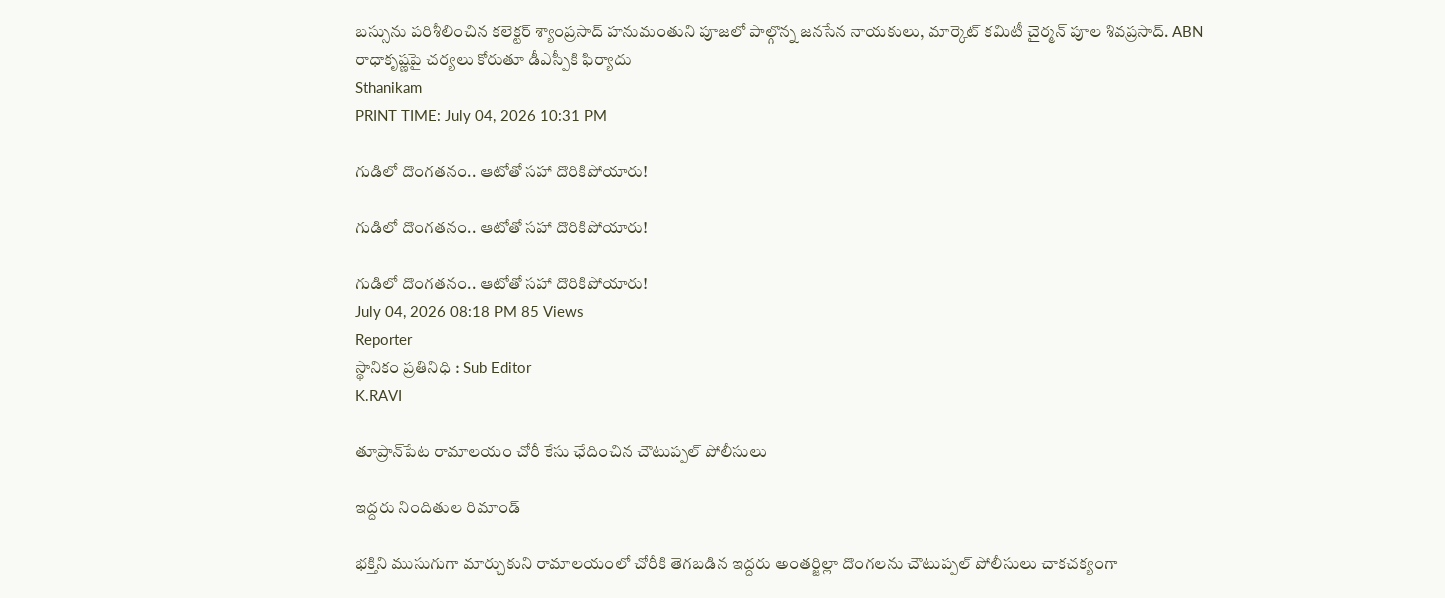బస్సును పరిశీలించిన కలెక్టర్ శ్యాంప్రసాద్ హనుమంతుని పూజలో పాల్గొన్న జనసేన నాయకులు, మార్కెట్ కమిటీ చైర్మన్ పూల శివప్రసాద్. ABN రాధాకృష్ణపై చర్యలు కోరుతూ డీఎస్పీకి ఫిర్యాదు
Sthanikam
PRINT TIME: July 04, 2026 10:31 PM

గుడిలో దొంగతనం.. ఆటోతో సహా దొరికిపోయారు!

గుడిలో దొంగతనం.. ఆటోతో సహా దొరికిపోయారు!

గుడిలో దొంగతనం.. ఆటోతో సహా దొరికిపోయారు!
July 04, 2026 08:18 PM 85 Views
Reporter
స్థానికం ప్రతినిధి : Sub Editor
K.RAVI

తూప్రాన్‌పేట రామాలయం చోరీ కేసు ఛేదించిన చౌటుప్పల్ పోలీసులు

ఇద్దరు నిందితుల రిమాండ్

భక్తిని ముసుగుగా మార్చుకుని రామాలయంలో చోరీకి తెగబడిన ఇద్దరు అంతర్జిల్లా దొంగలను చౌటుప్పల్ పోలీసులు చాకచక్యంగా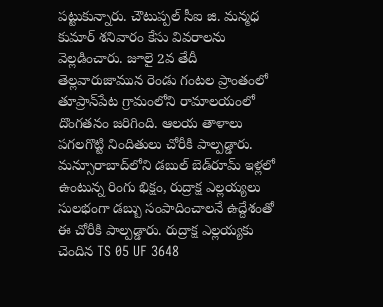పట్టుకున్నారు. చౌటుప్పల్ సీఐ జి. మన్మధ కుమార్ శనివారం కేసు వివరాలను వెల్లడించారు. జూలై 2వ తేదీ తెల్లవారుజామున రెండు గంటల ప్రాంతంలో తూప్రాన్‌పేట గ్రామంలోని రామాలయంలో దొంగతనం జరిగింది. ఆలయ తాళాలు పగలగొట్టి నిందితులు చోరీకి పాల్పడ్డారు. మన్సూరాబాద్‌లోని డబుల్ బెడ్‌రూమ్ ఇళ్లలో ఉంటున్న రింగు భిక్షం, రుద్రాక్ష ఎల్లయ్యలు సులభంగా డబ్బు సంపాదించాలనే ఉద్దేశంతో ఈ చోరీకి పాల్పడ్డారు. రుద్రాక్ష ఎల్లయ్యకు చెందిన TS 05 UF 3648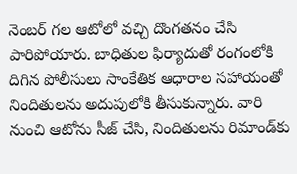నెంబర్ గల ఆటోలో వచ్చి దొంగతనం చేసి పారిపోయారు. బాధితుల ఫిర్యాదుతో రంగంలోకి దిగిన పోలీసులు సాంకేతిక ఆధారాల సహాయంతో నిందితులను అదుపులోకి తీసుకున్నారు. వారి నుంచి ఆటోను సీజ్ చేసి, నిందితులను రిమాండ్‌కు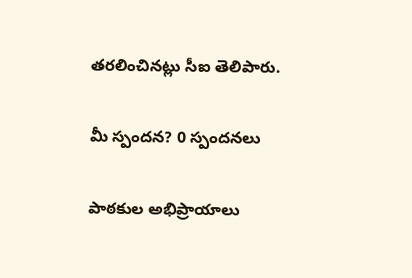తరలించినట్లు సీఐ తెలిపారు.

మీ స్పందన? 0 స్పందనలు

పాఠకుల అభిప్రాయాలు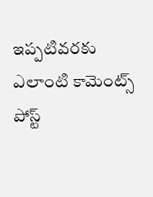ఇప్పటివరకు ఎలాంటి కామెంట్స్ పోస్ట్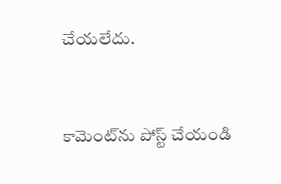చేయలేదు.


కామెంట్‌ను పోస్ట్ చేయండి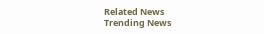Related News
Trending News